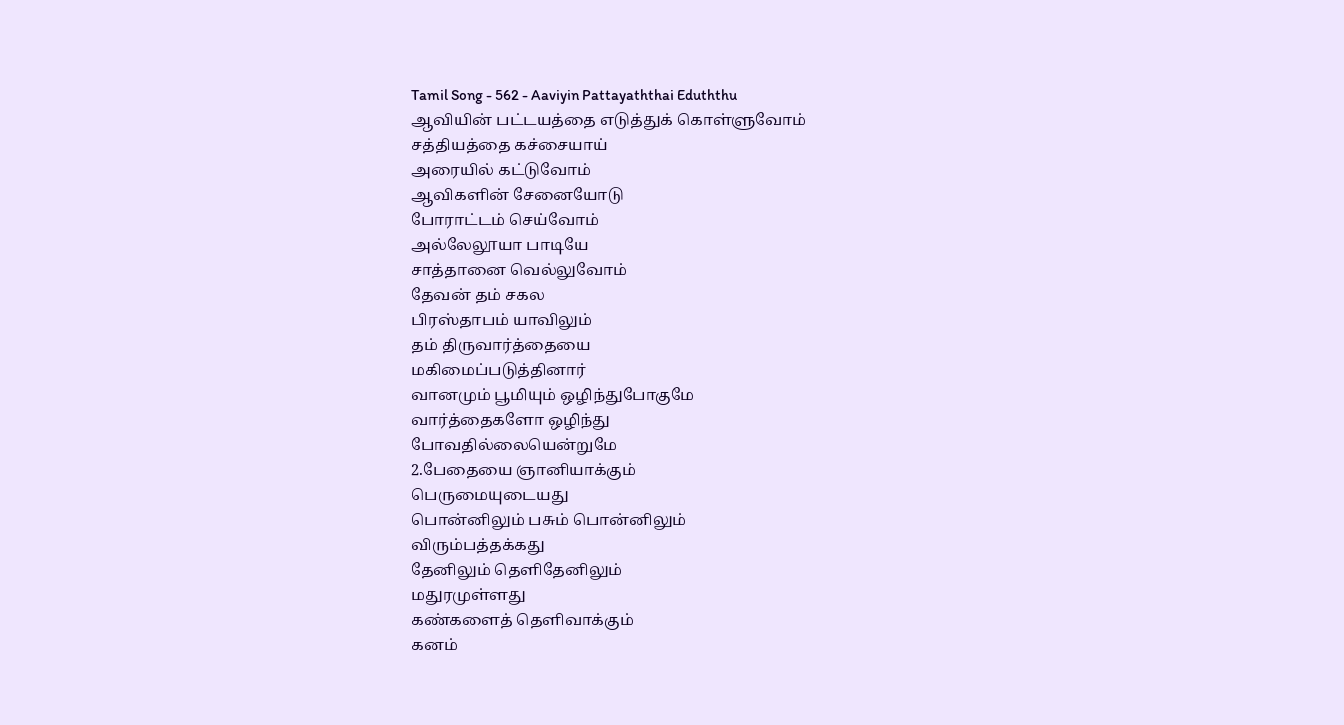Tamil Song - 562 - Aaviyin Pattayaththai Eduththu
ஆவியின் பட்டயத்தை எடுத்துக் கொள்ளுவோம்
சத்தியத்தை கச்சையாய்
அரையில் கட்டுவோம்
ஆவிகளின் சேனையோடு
போராட்டம் செய்வோம்
அல்லேலூயா பாடியே
சாத்தானை வெல்லுவோம்
தேவன் தம் சகல
பிரஸ்தாபம் யாவிலும்
தம் திருவார்த்தையை
மகிமைப்படுத்தினார்
வானமும் பூமியும் ஒழிந்துபோகுமே
வார்த்தைகளோ ஒழிந்து
போவதில்லையென்றுமே
2.பேதையை ஞானியாக்கும்
பெருமையுடையது
பொன்னிலும் பசும் பொன்னிலும்
விரும்பத்தக்கது
தேனிலும் தெளிதேனிலும்
மதுரமுள்ளது
கண்களைத் தெளிவாக்கும்
கனம்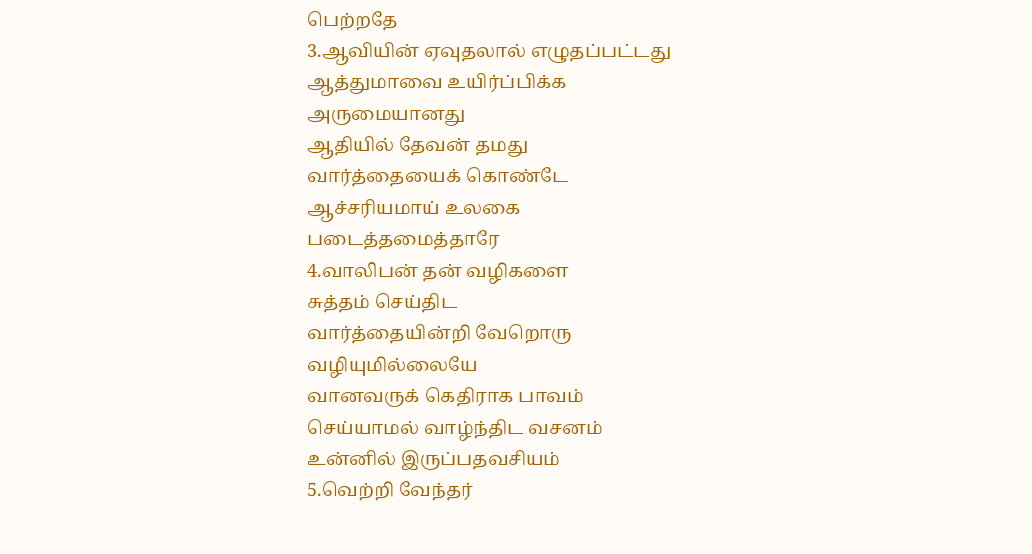பெற்றதே
3.ஆவியின் ஏவுதலால் எழுதப்பட்டது
ஆத்துமாவை உயிர்ப்பிக்க
அருமையானது
ஆதியில் தேவன் தமது
வார்த்தையைக் கொண்டே
ஆச்சரியமாய் உலகை
படைத்தமைத்தாரே
4.வாலிபன் தன் வழிகளை
சுத்தம் செய்திட
வார்த்தையின்றி வேறொரு
வழியுமில்லையே
வானவருக் கெதிராக பாவம்
செய்யாமல் வாழ்ந்திட வசனம்
உன்னில் இருப்பதவசியம்
5.வெற்றி வேந்தர்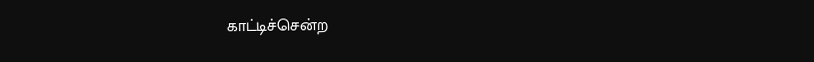காட்டிச்சென்ற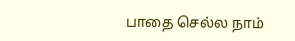பாதை செல்ல நாம்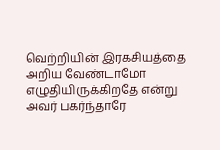வெற்றியின் இரகசியத்தை
அறிய வேண்டாமோ எழுதியிருக்கிறதே என்று அவர் பகர்ந்தாரே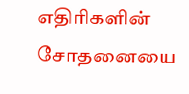எதிரிகளின்
சோதனையை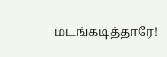மடங்கடித்தாரே!